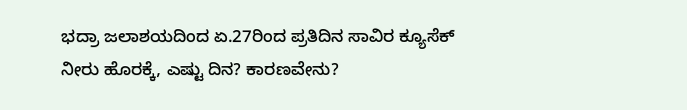ಭದ್ರಾ ಜಲಾಶಯದಿಂದ ಏ.27ರಿಂದ ಪ್ರತಿದಿನ ಸಾವಿರ ಕ್ಯೂಸೆಕ್‌ ನೀರು ಹೊರಕ್ಕೆ, ಎಷ್ಟು ದಿನ? ಕಾರಣವೇನು?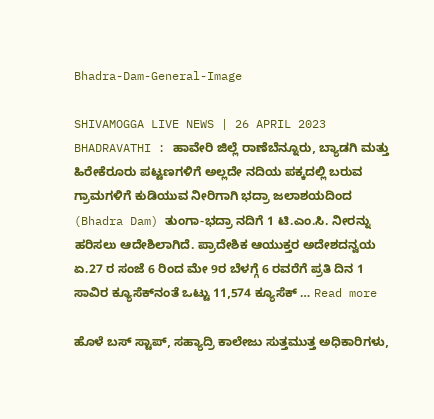Bhadra-Dam-General-Image

SHIVAMOGGA LIVE NEWS | 26 APRIL 2023 BHADRAVATHI : ಹಾವೇರಿ ಜಿಲ್ಲೆ ರಾಣೆಬೆನ್ನೂರು, ಬ್ಯಾಡಗಿ ಮತ್ತು ಹಿರೇಕೆರೂರು ಪಟ್ಟಣಗಳಿಗೆ ಅಲ್ಲದೇ ನದಿಯ ಪಕ್ಕದಲ್ಲಿ ಬರುವ ಗ್ರಾಮಗಳಿಗೆ ಕುಡಿಯುವ ನೀರಿಗಾಗಿ ಭದ್ರಾ ಜಲಾಶಯದಿಂದ (Bhadra Dam) ತುಂಗಾ-ಭದ್ರಾ ನದಿಗೆ 1 ಟಿ.ಎಂ.ಸಿ. ನೀರನ್ನು ಹರಿಸಲು ಆದೇಶಿಲಾಗಿದೆ. ಪ್ರಾದೇಶಿಕ ಆಯುಕ್ತರ ಅದೇಶದನ್ವಯ ಏ.27 ರ ಸಂಜೆ 6 ರಿಂದ ಮೇ 9ರ ಬೆಳಗ್ಗೆ 6 ರವರೆಗೆ ಪ್ರತಿ ದಿನ 1 ಸಾವಿರ ಕ್ಯೂಸೆಕ್‌ನಂತೆ ಒಟ್ಟು 11,574 ಕ್ಯೂಸೆಕ್‌ … Read more

ಹೊಳೆ ಬಸ್‌ ಸ್ಟಾಪ್‌, ಸಹ್ಯಾದ್ರಿ ಕಾಲೇಜು ಸುತ್ತಮುತ್ತ ಅಧಿಕಾರಿಗಳು,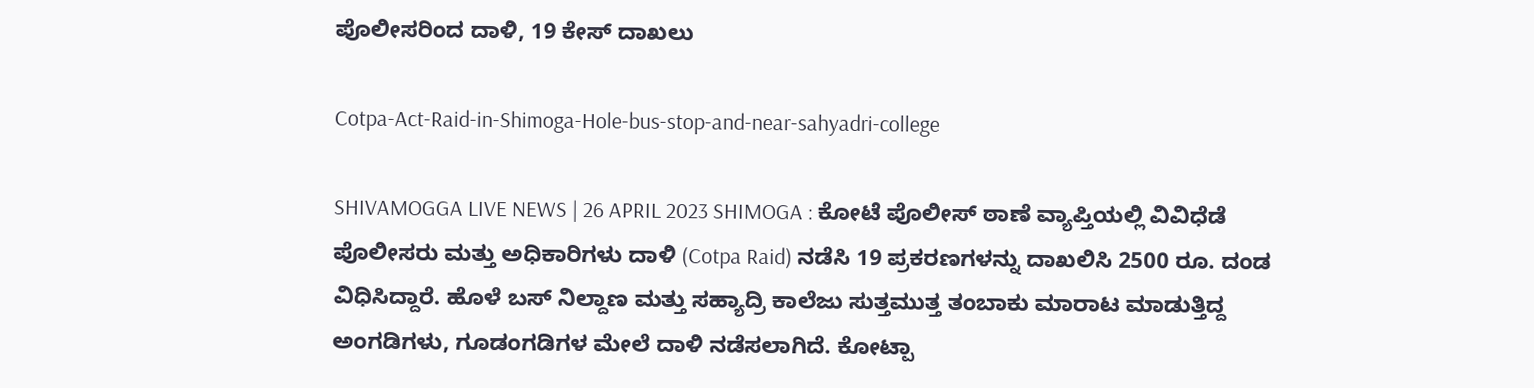ಪೊಲೀಸರಿಂದ ದಾಳಿ, 19 ಕೇಸ್‌ ದಾಖಲು

Cotpa-Act-Raid-in-Shimoga-Hole-bus-stop-and-near-sahyadri-college

SHIVAMOGGA LIVE NEWS | 26 APRIL 2023 SHIMOGA : ಕೋಟೆ ಪೊಲೀಸ್‌ ಠಾಣೆ ವ್ಯಾಪ್ತಿಯಲ್ಲಿ ವಿವಿಧೆಡೆ ಪೊಲೀಸರು ಮತ್ತು ಅಧಿಕಾರಿಗಳು ದಾಳಿ (Cotpa Raid) ನಡೆಸಿ 19 ಪ್ರಕರಣಗಳನ್ನು ದಾಖಲಿಸಿ 2500 ರೂ. ದಂಡ ವಿಧಿಸಿದ್ದಾರೆ. ಹೊಳೆ ಬಸ್‌ ನಿಲ್ದಾಣ ಮತ್ತು ಸಹ್ಯಾದ್ರಿ ಕಾಲೆಜು ಸುತ್ತಮುತ್ತ ತಂಬಾಕು ಮಾರಾಟ ಮಾಡುತ್ತಿದ್ದ ಅಂಗಡಿಗಳು, ಗೂಡಂಗಡಿಗಳ ಮೇಲೆ ದಾಳಿ ನಡೆಸಲಾಗಿದೆ. ಕೋಟ್ಪಾ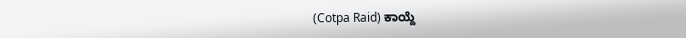(Cotpa Raid) ಕಾಯ್ದೆ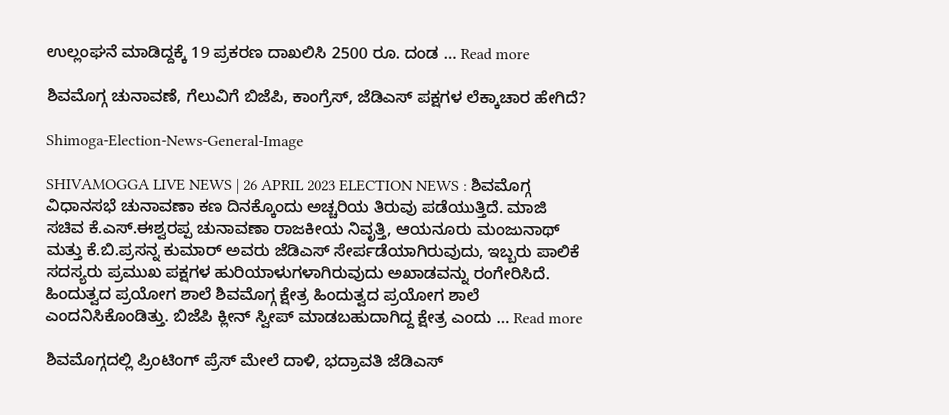ಉಲ್ಲಂಘನೆ ಮಾಡಿದ್ದಕ್ಕೆ 19 ಪ್ರಕರಣ ದಾಖಲಿಸಿ 2500 ರೂ. ದಂಡ … Read more

ಶಿವಮೊಗ್ಗ ಚುನಾವಣೆ, ಗೆಲುವಿಗೆ ಬಿಜೆಪಿ, ಕಾಂಗ್ರೆಸ್‌, ಜೆಡಿಎಸ್‌ ಪಕ್ಷಗಳ ಲೆಕ್ಕಾಚಾರ ಹೇಗಿದೆ?

Shimoga-Election-News-General-Image

SHIVAMOGGA LIVE NEWS | 26 APRIL 2023 ELECTION NEWS : ಶಿವಮೊಗ್ಗ ವಿಧಾನಸಭೆ ಚುನಾವಣಾ ಕಣ ದಿನಕ್ಕೊಂದು ಅಚ್ಚರಿಯ ತಿರುವು ಪಡೆಯುತ್ತಿದೆ. ಮಾಜಿ ಸಚಿವ ಕೆ.ಎಸ್.ಈಶ್ವರಪ್ಪ ಚುನಾವಣಾ ರಾಜಕೀಯ ನಿವೃತ್ತಿ, ಆಯನೂರು ಮಂಜುನಾಥ್‌ ಮತ್ತು ಕೆ.ಬಿ.ಪ್ರಸನ್ನ ಕುಮಾರ್‌ ಅವರು ಜೆಡಿಎಸ್‌ ಸೇರ್ಪಡೆಯಾಗಿರುವುದು, ಇಬ್ಬರು ಪಾಲಿಕೆ ಸದಸ್ಯರು ಪ್ರಮುಖ ಪಕ್ಷಗಳ ಹುರಿಯಾಳುಗಳಾಗಿರುವುದು ಅಖಾಡವನ್ನು ರಂಗೇರಿಸಿದೆ. ಹಿಂದುತ್ವದ ಪ್ರಯೋಗ ಶಾಲೆ ಶಿವಮೊಗ್ಗ ಕ್ಷೇತ್ರ ಹಿಂದುತ್ವದ ಪ್ರಯೋಗ ಶಾಲೆ ಎಂದನಿಸಿಕೊಂಡಿತ್ತು. ಬಿಜೆಪಿ ಕ್ಲೀನ್‌ ಸ್ವೀಪ್‌ ಮಾಡಬಹುದಾಗಿದ್ದ ಕ್ಷೇತ್ರ ಎಂದು … Read more

ಶಿವಮೊಗ್ಗದಲ್ಲಿ ಪ್ರಿಂಟಿಂಗ್‌ ಪ್ರೆಸ್‌ ಮೇಲೆ ದಾಳಿ, ಭದ್ರಾವತಿ ಜೆಡಿಎಸ್‌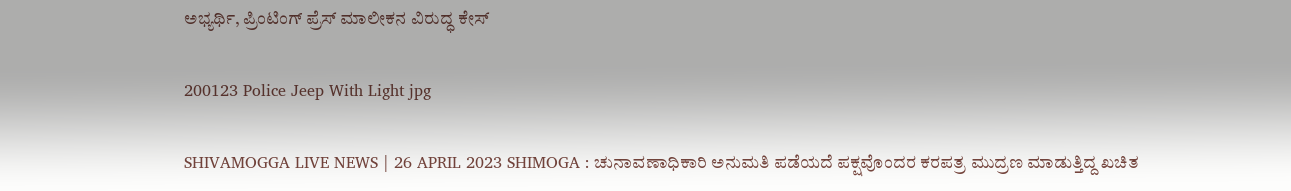ಅಭ್ಯರ್ಥಿ, ಪ್ರಿಂಟಿಂಗ್‌ ಪ್ರೆಸ್‌ ಮಾಲೀಕನ ವಿರುದ್ಧ ಕೇಸ್‌

200123 Police Jeep With Light jpg

SHIVAMOGGA LIVE NEWS | 26 APRIL 2023 SHIMOGA : ಚುನಾವಣಾಧಿಕಾರಿ ಅನುಮತಿ ಪಡೆಯದೆ ಪಕ್ಷವೊಂದರ ಕರಪತ್ರ ಮುದ್ರಣ ಮಾಡುತ್ತಿದ್ದ ಖಚಿತ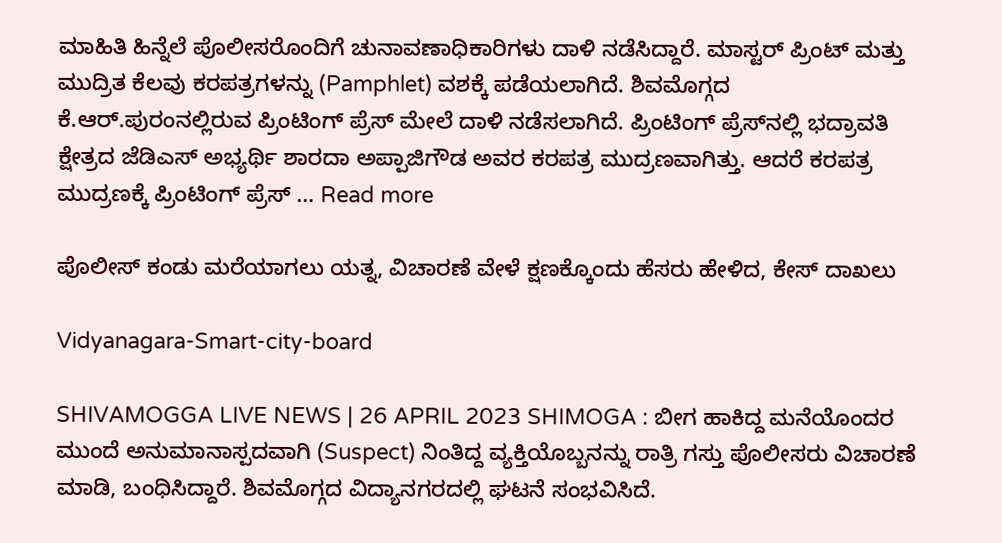ಮಾಹಿತಿ ಹಿನ್ನೆಲೆ ಪೊಲೀಸರೊಂದಿಗೆ ಚುನಾವಣಾಧಿಕಾರಿಗಳು ದಾಳಿ ನಡೆಸಿದ್ದಾರೆ. ಮಾಸ್ಟರ್‌ ಪ್ರಿಂಟ್‌ ಮತ್ತು ಮುದ್ರಿತ ಕೆಲವು ಕರಪತ್ರಗಳನ್ನು (Pamphlet) ವಶಕ್ಕೆ ಪಡೆಯಲಾಗಿದೆ. ಶಿವಮೊಗ್ಗದ ಕೆ.ಆರ್.ಪುರಂನಲ್ಲಿರುವ ಪ್ರಿಂಟಿಂಗ್‌ ಪ್ರೆಸ್‌ ಮೇಲೆ ದಾಳಿ ನಡೆಸಲಾಗಿದೆ. ಪ್ರಿಂಟಿಂಗ್‌ ಪ್ರೆಸ್‌ನಲ್ಲಿ ಭದ್ರಾವತಿ ಕ್ಷೇತ್ರದ ಜೆಡಿಎಸ್‌ ಅಭ್ಯರ್ಥಿ ಶಾರದಾ ಅಪ್ಪಾಜಿಗೌಡ ಅವರ ಕರಪತ್ರ ಮುದ್ರಣವಾಗಿತ್ತು. ಆದರೆ ಕರಪತ್ರ ಮುದ್ರಣಕ್ಕೆ ಪ್ರಿಂಟಿಂಗ್‌ ಪ್ರೆಸ್‌ … Read more

ಪೊಲೀಸ್‌ ಕಂಡು ಮರೆಯಾಗಲು ಯತ್ನ, ವಿಚಾರಣೆ ವೇಳೆ ಕ್ಷಣಕ್ಕೊಂದು ಹೆಸರು ಹೇಳಿದ, ಕೇಸ್‌ ದಾಖಲು

Vidyanagara-Smart-city-board

SHIVAMOGGA LIVE NEWS | 26 APRIL 2023 SHIMOGA : ಬೀಗ ಹಾಕಿದ್ದ ಮನೆಯೊಂದರ ಮುಂದೆ ಅನುಮಾನಾಸ್ಪದವಾಗಿ (Suspect) ನಿಂತಿದ್ದ ವ್ಯಕ್ತಿಯೊಬ್ಬನನ್ನು ರಾತ್ರಿ ಗಸ್ತು ಪೊಲೀಸರು ವಿಚಾರಣೆ ಮಾಡಿ, ಬಂಧಿಸಿದ್ದಾರೆ. ಶಿವಮೊಗ್ಗದ ವಿದ್ಯಾನಗರದಲ್ಲಿ ಘಟನೆ ಸಂಭವಿಸಿದೆ.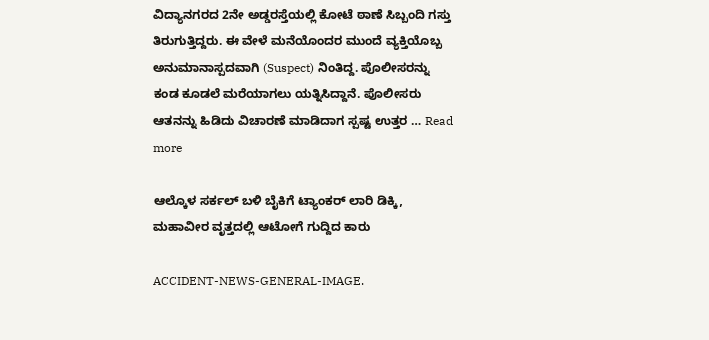ವಿದ್ಯಾನಗರದ 2ನೇ ಅಡ್ಡರಸ್ತೆಯಲ್ಲಿ ಕೋಟೆ ಠಾಣೆ ಸಿಬ್ಬಂದಿ ಗಸ್ತು ತಿರುಗುತ್ತಿದ್ದರು. ಈ ವೇಳೆ ಮನೆಯೊಂದರ ಮುಂದೆ ವ್ಯಕ್ತಿಯೊಬ್ಬ ಅನುಮಾನಾಸ್ಪದವಾಗಿ (Suspect) ನಿಂತಿದ್ದ. ಪೊಲೀಸರನ್ನು ಕಂಡ ಕೂಡಲೆ ಮರೆಯಾಗಲು ಯತ್ನಿಸಿದ್ದಾನೆ. ಪೊಲೀಸರು ಆತನನ್ನು ಹಿಡಿದು ವಿಚಾರಣೆ ಮಾಡಿದಾಗ ಸ್ಪಷ್ಟ ಉತ್ತರ … Read more

ಆಲ್ಕೊಳ ಸರ್ಕಲ್‌ ಬಳಿ ಬೈಕಿಗೆ ಟ್ಯಾಂಕರ್‌ ಲಾರಿ ಡಿಕ್ಕಿ, ಮಹಾವೀರ ವೃತ್ತದಲ್ಲಿ ಆಟೋಗೆ ಗುದ್ದಿದ ಕಾರು

ACCIDENT-NEWS-GENERAL-IMAGE.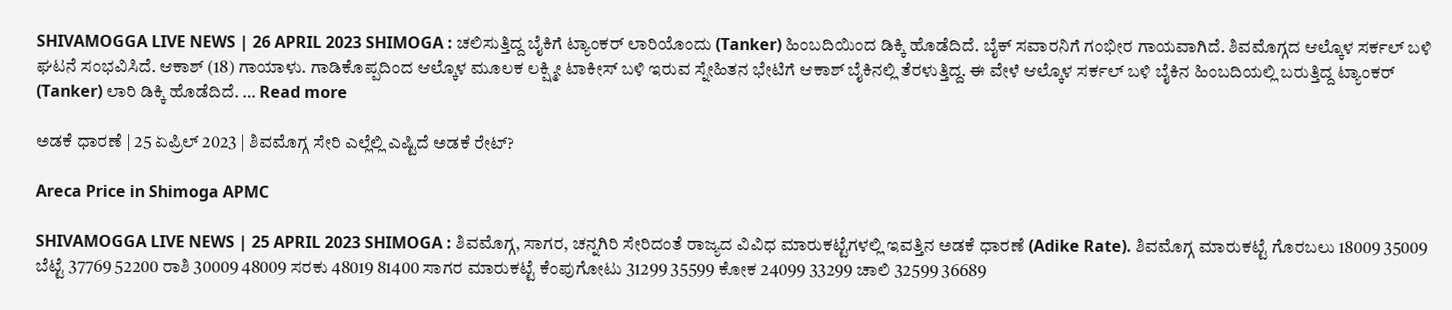SHIVAMOGGA LIVE NEWS | 26 APRIL 2023 SHIMOGA : ಚಲಿಸುತ್ತಿದ್ದ ಬೈಕಿಗೆ ಟ್ಯಾಂಕರ್‌ ಲಾರಿಯೊಂದು (Tanker) ಹಿಂಬದಿಯಿಂದ ಡಿಕ್ಕಿ ಹೊಡೆದಿದೆ. ಬೈಕ್‌ ಸವಾರನಿಗೆ ಗಂಭೀರ ಗಾಯವಾಗಿದೆ. ಶಿವಮೊಗ್ಗದ ಆಲ್ಕೊಳ ಸರ್ಕಲ್‌ ಬಳಿ ಘಟನೆ ಸಂಭವಿಸಿದೆ. ಆಕಾಶ್‌ (18) ಗಾಯಾಳು. ಗಾಡಿಕೊಪ್ಪದಿಂದ ಆಲ್ಕೊಳ ಮೂಲಕ ಲಕ್ಷ್ಮೀ ಟಾಕೀಸ್‌ ಬಳಿ ಇರುವ ಸ್ನೇಹಿತನ ಭೇಟಿಗೆ ಆಕಾಶ್‌ ಬೈಕಿನಲ್ಲಿ ತೆರಳುತ್ತಿದ್ದ. ಈ ವೇಳೆ ಆಲ್ಕೊಳ ಸರ್ಕಲ್‌ ಬಳಿ ಬೈಕಿನ ಹಿಂಬದಿಯಲ್ಲಿ ಬರುತ್ತಿದ್ದ ಟ್ಯಾಂಕರ್‌ (Tanker) ಲಾರಿ ಡಿಕ್ಕಿ ಹೊಡೆದಿದೆ. … Read more

ಅಡಕೆ ಧಾರಣೆ | 25 ಏಪ್ರಿಲ್‌ 2023 | ಶಿವಮೊಗ್ಗ ಸೇರಿ ಎಲ್ಲೆಲ್ಲಿ ಎಷ್ಟಿದೆ ಅಡಕೆ ರೇಟ್?

Areca Price in Shimoga APMC

SHIVAMOGGA LIVE NEWS | 25 APRIL 2023 SHIMOGA : ಶಿವಮೊಗ್ಗ, ಸಾಗರ, ಚನ್ನಗಿರಿ ಸೇರಿದಂತೆ ರಾಜ್ಯದ ವಿವಿಧ ಮಾರುಕಟ್ಟೆಗಳಲ್ಲಿ ಇವತ್ತಿನ ಅಡಕೆ ಧಾರಣೆ (Adike Rate). ಶಿವಮೊಗ್ಗ ಮಾರುಕಟ್ಟೆ ಗೊರಬಲು 18009 35009 ಬೆಟ್ಟೆ 37769 52200 ರಾಶಿ 30009 48009 ಸರಕು 48019 81400 ಸಾಗರ ಮಾರುಕಟ್ಟೆ ಕೆಂಪುಗೋಟು 31299 35599 ಕೋಕ 24099 33299 ಚಾಲಿ 32599 36689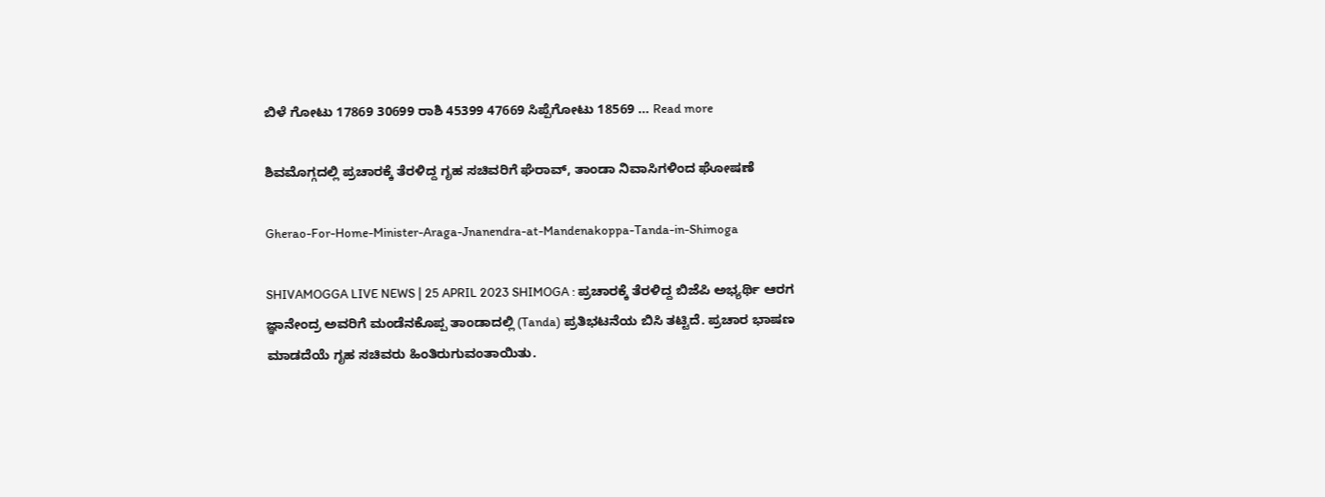ಬಿಳೆ ಗೋಟು 17869 30699 ರಾಶಿ 45399 47669 ಸಿಪ್ಪೆಗೋಟು 18569 … Read more

ಶಿವಮೊಗ್ಗದಲ್ಲಿ ಪ್ರಚಾರಕ್ಕೆ ತೆರಳಿದ್ದ ಗೃಹ ಸಚಿವರಿಗೆ ಘೆರಾವ್‌, ತಾಂಡಾ ನಿವಾಸಿಗಳಿಂದ ಘೋಷಣೆ

Gherao-For-Home-Minister-Araga-Jnanendra-at-Mandenakoppa-Tanda-in-Shimoga

SHIVAMOGGA LIVE NEWS | 25 APRIL 2023 SHIMOGA : ಪ್ರಚಾರಕ್ಕೆ ತೆರಳಿದ್ದ ಬಿಜೆಪಿ ಅಭ್ಯರ್ಥಿ ಆರಗ ಜ್ಞಾನೇಂದ್ರ ಅವರಿಗೆ ಮಂಡೆನಕೊಪ್ಪ ತಾಂಡಾದಲ್ಲಿ (Tanda) ಪ್ರತಿಭಟನೆಯ ಬಿಸಿ ತಟ್ಟಿದೆ. ಪ್ರಚಾರ ಭಾಷಣ ಮಾಡದೆಯೆ ಗೃಹ ಸಚಿವರು ಹಿಂತಿರುಗುವಂತಾಯಿತು.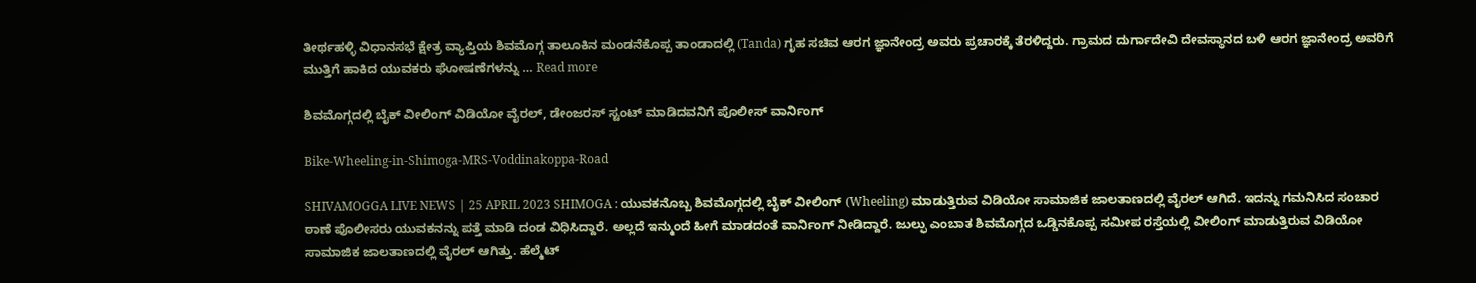ತೀರ್ಥಹಳ್ಳಿ ವಿಧಾನಸಭೆ ಕ್ಷೇತ್ರ ವ್ಯಾಪ್ತಿಯ ಶಿವಮೊಗ್ಗ ತಾಲೂಕಿನ ಮಂಡನೆಕೊಪ್ಪ ತಾಂಡಾದಲ್ಲಿ (Tanda) ಗೃಹ ಸಚಿವ ಆರಗ ಜ್ಞಾನೇಂದ್ರ ಅವರು ಪ್ರಚಾರಕ್ಕೆ ತೆರಳಿದ್ದರು. ಗ್ರಾಮದ ದುರ್ಗಾದೇವಿ ದೇವಸ್ಥಾನದ ಬಳಿ ಆರಗ ಜ್ಞಾನೇಂದ್ರ ಅವರಿಗೆ ಮುತ್ತಿಗೆ ಹಾಕಿದ ಯುವಕರು ಘೋಷಣೆಗಳನ್ನು … Read more

ಶಿವಮೊಗ್ಗದಲ್ಲಿ ಬೈಕ್‌ ವೀಲಿಂಗ್‌ ವಿಡಿಯೋ ವೈರಲ್, ಡೇಂಜರಸ್‌ ಸ್ಟಂಟ್‌ ಮಾಡಿದವನಿಗೆ ಪೊಲೀಸ್‌ ವಾರ್ನಿಂಗ್

Bike-Wheeling-in-Shimoga-MRS-Voddinakoppa-Road

SHIVAMOGGA LIVE NEWS | 25 APRIL 2023 SHIMOGA : ಯುವಕನೊಬ್ಬ ಶಿವಮೊಗ್ಗದಲ್ಲಿ ಬೈಕ್‌ ವೀಲಿಂಗ್‌ (Wheeling) ಮಾಡುತ್ತಿರುವ ವಿಡಿಯೋ ಸಾಮಾಜಿಕ ಜಾಲತಾಣದಲ್ಲಿ ವೈರಲ್‌ ಆಗಿದೆ. ಇದನ್ನು ಗಮನಿಸಿದ ಸಂಚಾರ ಠಾಣೆ ಪೊಲೀಸರು ಯುವಕನನ್ನು ಪತ್ತೆ ಮಾಡಿ ದಂಡ ವಿಧಿಸಿದ್ದಾರೆ. ಅಲ್ಲದೆ ಇನ್ಮುಂದೆ ಹೀಗೆ ಮಾಡದಂತೆ ವಾರ್ನಿಂಗ್‌ ನೀಡಿದ್ದಾರೆ. ಜುಲ್ಫು ಎಂಬಾತ ಶಿವಮೊಗ್ಗದ ಒಡ್ಡಿನಕೊಪ್ಪ ಸಮೀಪ ರಸ್ತೆಯಲ್ಲಿ ವೀಲಿಂಗ್‌ ಮಾಡುತ್ತಿರುವ ವಿಡಿಯೋ ಸಾಮಾಜಿಕ ಜಾಲತಾಣದಲ್ಲಿ ವೈರಲ್‌ ಆಗಿತ್ತು. ಹೆಲ್ಮೆಟ್‌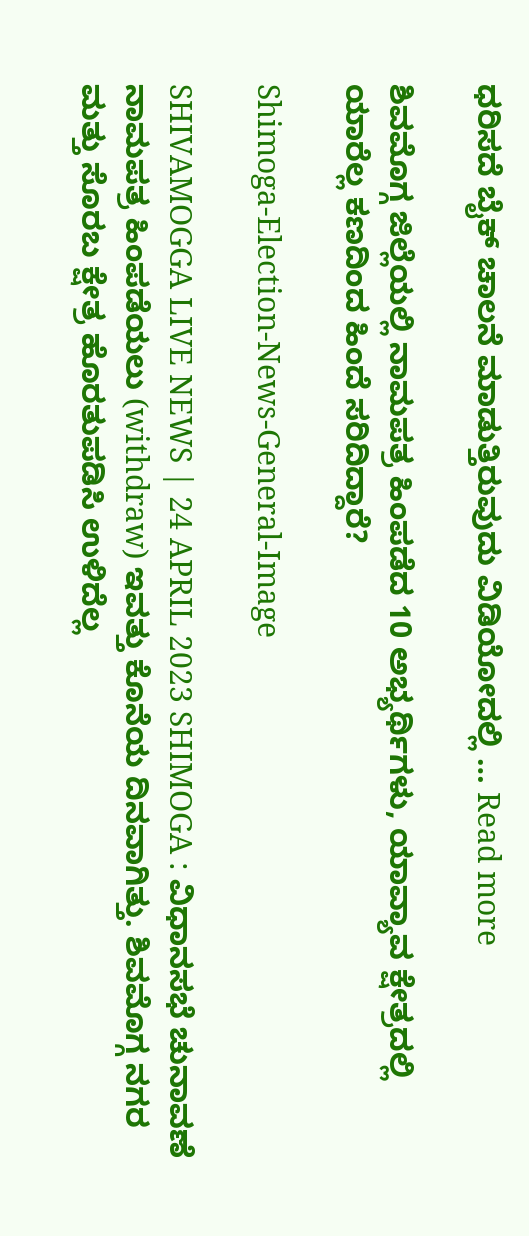ಧರಿಸದೆ ಬೈಕ್‌ ಚಾಲನೆ ಮಾಡುತ್ತಿರುವುದು ವಿಡಿಯೋದಲ್ಲಿ … Read more

ಶಿವಮೊಗ್ಗ ಜಿಲ್ಲೆಯಲ್ಲಿ ನಾಮಪತ್ರ ಹಿಂಪಡೆದ 10 ಅಭ್ಯರ್ಥಿಗಳು, ಯಾವ್ಯಾವ ಕ್ಷೇತ್ರದಲ್ಲಿ ಯಾರೆಲ್ಲ ಕಣದಿಂದ ಹಿಂದೆ ಸರಿದಿದ್ದಾರೆ?

Shimoga-Election-News-General-Image

SHIVAMOGGA LIVE NEWS | 24 APRIL 2023 SHIMOGA : ವಿಧಾನಸಭೆ ಚುನಾವಣೆ ನಾಮಪತ್ರ ಹಿಂಪಡೆಯಲು (withdraw) ಇವತ್ತು ಕೊನೆಯ ದಿನವಾಗಿತ್ತು. ಶಿವಮೊಗ್ಗ ನಗರ ಮತ್ತು ಸೊರಬ ಕ್ಷೇತ್ರ ಹೊರತುಪಡಿಸಿ ಉಳಿದೆಲ್ಲ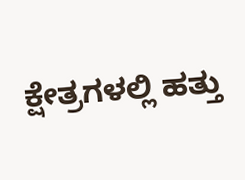ಕ್ಷೇತ್ರಗಳಲ್ಲಿ ಹತ್ತು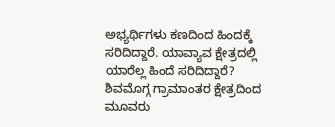ಅಭ್ಯರ್ಥಿಗಳು ಕಣದಿಂದ ಹಿಂದಕ್ಕೆ ಸರಿದಿದ್ದಾರೆ. ಯಾವ್ಯಾವ ಕ್ಷೇತ್ರದಲ್ಲಿ ಯಾರೆಲ್ಲ ಹಿಂದೆ ಸರಿದಿದ್ದಾರೆ? ಶಿವಮೊಗ್ಗ ಗ್ರಾಮಾಂತರ ಕ್ಷೇತ್ರದಿಂದ ಮೂವರು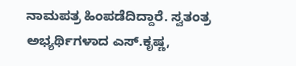ನಾಮಪತ್ರ ಹಿಂಪಡೆದಿದ್ದಾರೆ. ಸ್ವತಂತ್ರ ಅಭ್ಯರ್ಥಿಗಳಾದ ಎಸ್.ಕೃಷ್ಣ,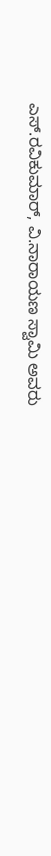ಎಸ್.ರವಿಕುಮಾರ್‌, ವಿ.ನಾರಾಯಣ ಸ್ವಾಮಿ ಅವರು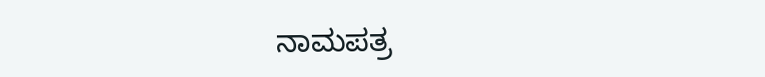ನಾಮಪತ್ರ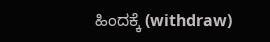ಹಿಂದಕ್ಕೆ (withdraw)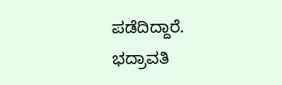ಪಡೆದಿದ್ದಾರೆ. ಭದ್ರಾವತಿ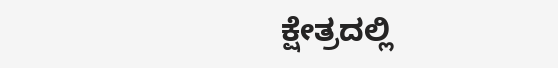ಕ್ಷೇತ್ರದಲ್ಲಿ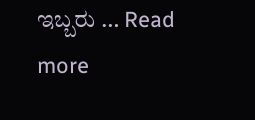ಇಬ್ಬರು … Read more